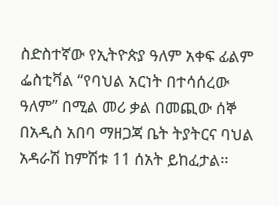ስድስተኛው የኢትዮጵያ ዓለም አቀፍ ፊልም ፌስቲቫል “የባህል አርነት በተሳሰረው ዓለም” በሚል መሪ ቃል በመጪው ሰኞ በአዲስ አበባ ማዘጋጃ ቤት ትያትርና ባህል አዳራሽ ከምሽቱ 11 ሰአት ይከፈታል፡፡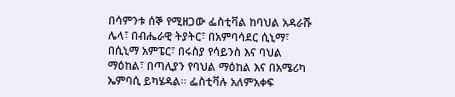በሳምንቱ ሰኞ የሚዘጋው ፌስቲቫል ከባህል አዳራሹ ሌላ፣ በብሔራዊ ትያትር፣ በአምባሳደር ሲኒማ፣ በሲኒማ አምፔር፣ በሩስያ የሳይንስ እና ባህል ማዕከል፣ በጣሊያን የባህል ማዕከል እና በአሜሪካ ኤምባሲ ይካሄዳል፡፡ ፌስቲቫሉ አለምአቀፍ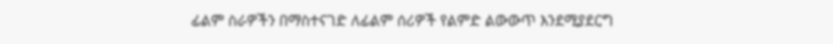ፊልም ስራዎችን በማስተናገድ ለፊልም ሰሪዎች የልምድ ልውውጥ እንደሚያደርግ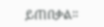ይጠበቃል፡፡